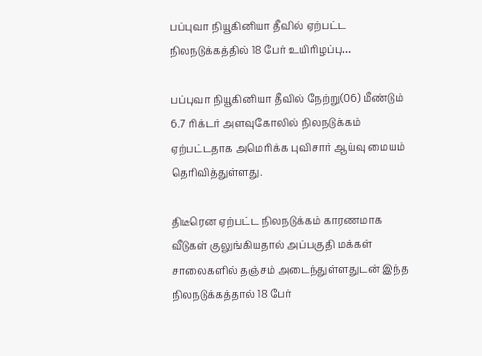பப்புவா நியூகினியா தீவில் ஏற்பட்ட நிலநடுக்கத்தில் 18 பேர் உயிரிழப்பு…

பப்புவா நியூகினியா தீவில் நேற்று(06) மீண்டும் 6.7 ரிக்டர் அளவுகோலில் நிலநடுக்கம் ஏற்பட்டதாக அமெரிக்க புவிசார் ஆய்வு மையம் தெரிவித்துள்ளது.

திடீரென ஏற்பட்ட நிலநடுக்கம் காரணமாக வீடுகள் குலுங்கியதால் அப்பகுதி மக்கள் சாலைகளில் தஞ்சம் அடைந்துள்ளதுடன் இந்த நிலநடுக்கத்தால் 18 பேர்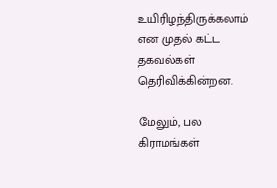உயிரிழந்திருக்கலாம் என முதல் கட்ட தகவல்கள் தெரிவிக்கின்றன.

மேலும், பல கிராமங்கள்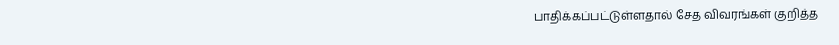பாதிக்கப்பட்டுள்ளதால் சேத விவரங்கள் குறித்த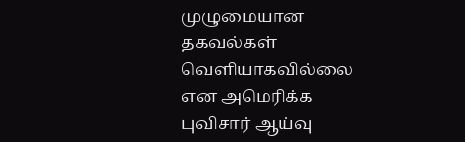முழுமையான தகவல்கள் வெளியாகவில்லை என அமெரிக்க புவிசார் ஆய்வு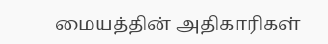மையத்தின் அதிகாரிகள்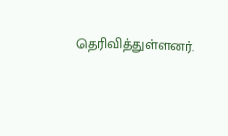தெரிவித்துள்ளனர்.